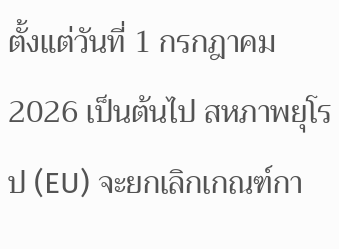ตั้งแต่วันที่ 1 กรกฎาคม 2026 เป็นต้นไป สหภาพยุโรป (EU) จะยกเลิกเกณฑ์กา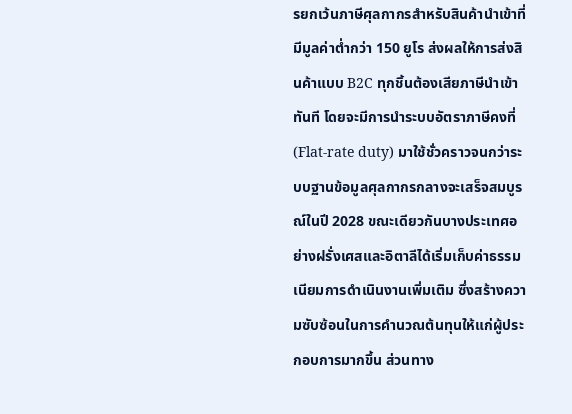รยกเว้นภาษีศุลกากรสำหรับสินค้านำเข้าที่มีมูลค่าต่ำกว่า 150 ยูโร ส่งผลให้การส่งสินค้าแบบ B2C ทุกชิ้นต้องเสียภาษีนำเข้าทันที โดยจะมีการนำระบบอัตราภาษีคงที่ (Flat-rate duty) มาใช้ชั่วคราวจนกว่าระบบฐานข้อมูลศุลกากรกลางจะเสร็จสมบูรณ์ในปี 2028 ขณะเดียวกันบางประเทศอย่างฝรั่งเศสและอิตาลีได้เริ่มเก็บค่าธรรมเนียมการดำเนินงานเพิ่มเติม ซึ่งสร้างความซับซ้อนในการคำนวณต้นทุนให้แก่ผู้ประกอบการมากขึ้น ส่วนทาง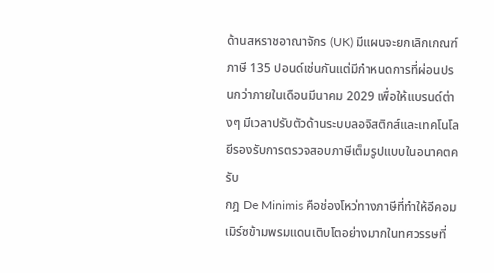ด้านสหราชอาณาจักร (UK) มีแผนจะยกเลิกเกณฑ์ภาษี 135 ปอนด์เช่นกันแต่มีกำหนดการที่ผ่อนปรนกว่าภายในเดือนมีนาคม 2029 เพื่อให้แบรนด์ต่างๆ มีเวลาปรับตัวด้านระบบลอจิสติกส์และเทคโนโลยีรองรับการตรวจสอบภาษีเต็มรูปแบบในอนาคตครับ
กฎ De Minimis คือช่องโหว่ทางภาษีที่ทำให้อีคอมเมิร์ซข้ามพรมแดนเติบโตอย่างมากในทศวรรษที่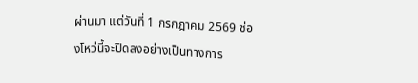ผ่านมา แต่วันที่ 1 กรกฎาคม 2569 ช่องโหว่นี้จะปิดลงอย่างเป็นทางการ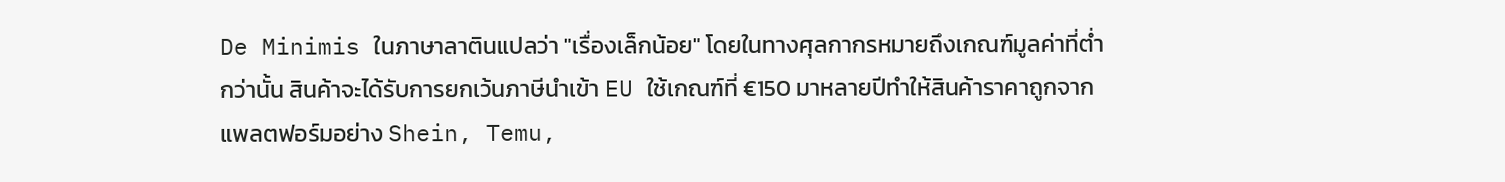De Minimis ในภาษาลาตินแปลว่า "เรื่องเล็กน้อย" โดยในทางศุลกากรหมายถึงเกณฑ์มูลค่าที่ต่ำกว่านั้น สินค้าจะได้รับการยกเว้นภาษีนำเข้า EU ใช้เกณฑ์ที่ €150 มาหลายปีทำให้สินค้าราคาถูกจากแพลตฟอร์มอย่าง Shein, Temu,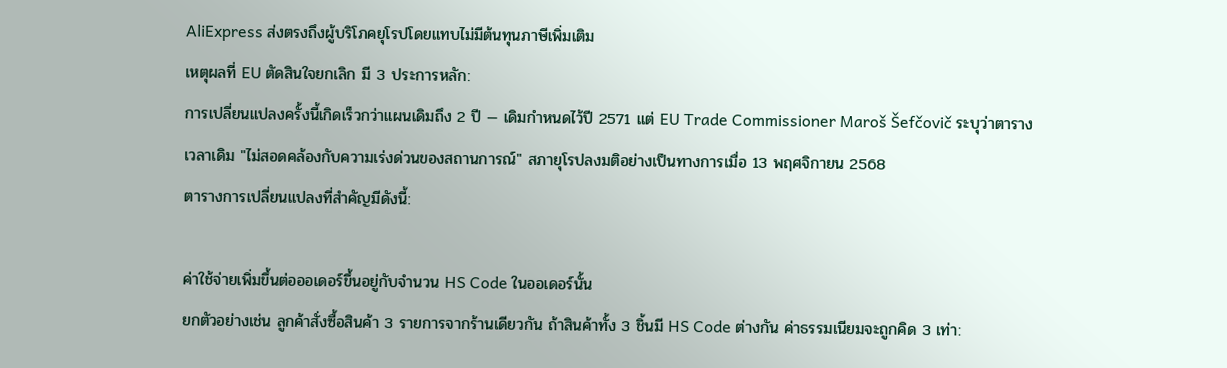AliExpress ส่งตรงถึงผู้บริโภคยุโรปโดยแทบไม่มีต้นทุนภาษีเพิ่มเติม
เหตุผลที่ EU ตัดสินใจยกเลิก มี 3 ประการหลัก:
การเปลี่ยนแปลงครั้งนี้เกิดเร็วกว่าแผนเดิมถึง 2 ปี — เดิมกำหนดไว้ปี 2571 แต่ EU Trade Commissioner Maroš Šefčovič ระบุว่าตารางเวลาเดิม "ไม่สอดคล้องกับความเร่งด่วนของสถานการณ์" สภายุโรปลงมติอย่างเป็นทางการเมื่อ 13 พฤศจิกายน 2568
ตารางการเปลี่ยนแปลงที่สำคัญมีดังนี้:

ค่าใช้จ่ายเพิ่มขึ้นต่อออเดอร์ขึ้นอยู่กับจำนวน HS Code ในออเดอร์นั้น
ยกตัวอย่างเช่น ลูกค้าสั่งซื้อสินค้า 3 รายการจากร้านเดียวกัน ถ้าสินค้าทั้ง 3 ชิ้นมี HS Code ต่างกัน ค่าธรรมเนียมจะถูกคิด 3 เท่า: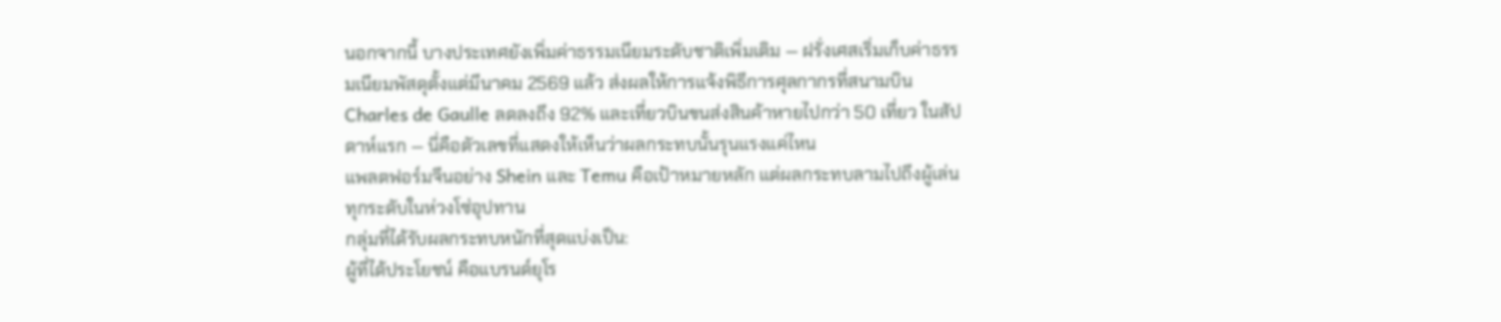นอกจากนี้ บางประเทศยังเพิ่มค่าธรรมเนียมระดับชาติเพิ่มเติม — ฝรั่งเศสเริ่มเก็บค่าธรรมเนียมพัสดุตั้งแต่มีนาคม 2569 แล้ว ส่งผลให้การแจ้งพิธีการศุลกากรที่สนามบิน Charles de Gaulle ลดลงถึง 92% และเที่ยวบินขนส่งสินค้าหายไปกว่า 50 เที่ยว ในสัปดาห์แรก — นี่คือตัวเลขที่แสดงให้เห็นว่าผลกระทบนั้นรุนแรงแค่ไหน
แพลตฟอร์มจีนอย่าง Shein และ Temu คือเป้าหมายหลัก แต่ผลกระทบลามไปถึงผู้เล่นทุกระดับในห่วงโซ่อุปทาน
กลุ่มที่ได้รับผลกระทบหนักที่สุดแบ่งเป็น:
ผู้ที่ได้ประโยชน์ คือแบรนด์ยุโร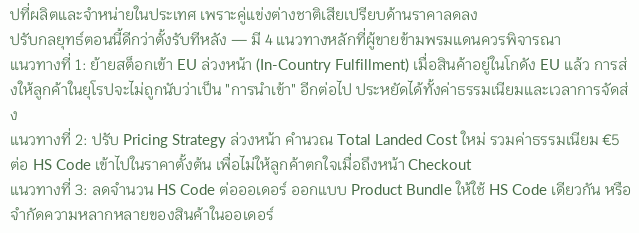ปที่ผลิตและจำหน่ายในประเทศ เพราะคู่แข่งต่างชาติเสียเปรียบด้านราคาลดลง
ปรับกลยุทธ์ตอนนี้ดีกว่าตั้งรับทีหลัง — มี 4 แนวทางหลักที่ผู้ขายข้ามพรมแดนควรพิจารณา
แนวทางที่ 1: ย้ายสต็อกเข้า EU ล่วงหน้า (In-Country Fulfillment) เมื่อสินค้าอยู่ในโกดัง EU แล้ว การส่งให้ลูกค้าในยุโรปจะไม่ถูกนับว่าเป็น "การนำเข้า" อีกต่อไป ประหยัดได้ทั้งค่าธรรมเนียมและเวลาการจัดส่ง
แนวทางที่ 2: ปรับ Pricing Strategy ล่วงหน้า คำนวณ Total Landed Cost ใหม่ รวมค่าธรรมเนียม €5 ต่อ HS Code เข้าไปในราคาตั้งต้น เพื่อไม่ให้ลูกค้าตกใจเมื่อถึงหน้า Checkout
แนวทางที่ 3: ลดจำนวน HS Code ต่อออเดอร์ ออกแบบ Product Bundle ให้ใช้ HS Code เดียวกัน หรือจำกัดความหลากหลายของสินค้าในออเดอร์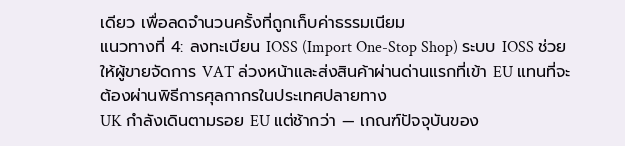เดียว เพื่อลดจำนวนครั้งที่ถูกเก็บค่าธรรมเนียม
แนวทางที่ 4: ลงทะเบียน IOSS (Import One-Stop Shop) ระบบ IOSS ช่วยให้ผู้ขายจัดการ VAT ล่วงหน้าและส่งสินค้าผ่านด่านแรกที่เข้า EU แทนที่จะต้องผ่านพิธีการศุลกากรในประเทศปลายทาง
UK กำลังเดินตามรอย EU แต่ช้ากว่า — เกณฑ์ปัจจุบันของ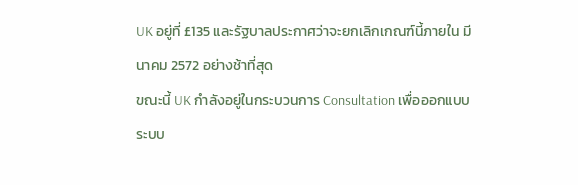UK อยู่ที่ £135 และรัฐบาลประกาศว่าจะยกเลิกเกณฑ์นี้ภายใน มีนาคม 2572 อย่างช้าที่สุด
ขณะนี้ UK กำลังอยู่ในกระบวนการ Consultation เพื่อออกแบบระบบ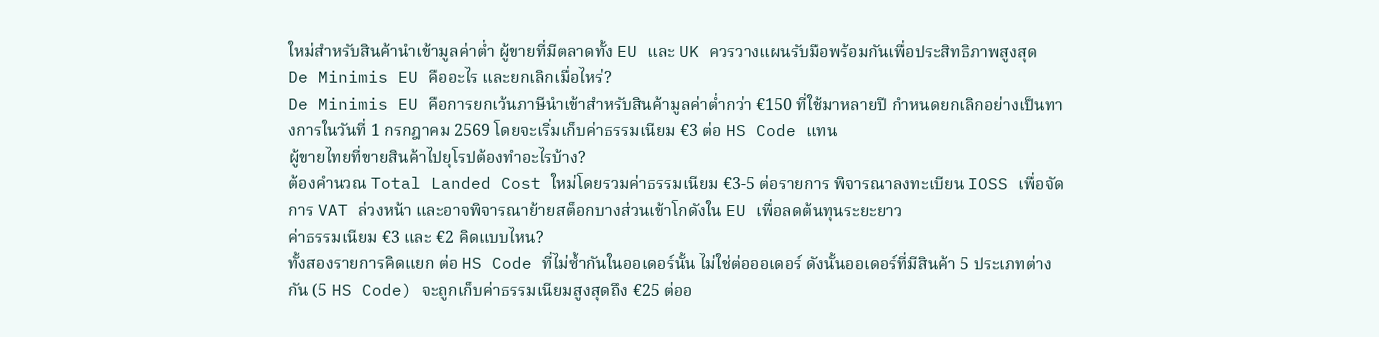ใหม่สำหรับสินค้านำเข้ามูลค่าต่ำ ผู้ขายที่มีตลาดทั้ง EU และ UK ควรวางแผนรับมือพร้อมกันเพื่อประสิทธิภาพสูงสุด
De Minimis EU คืออะไร และยกเลิกเมื่อไหร่?
De Minimis EU คือการยกเว้นภาษีนำเข้าสำหรับสินค้ามูลค่าต่ำกว่า €150 ที่ใช้มาหลายปี กำหนดยกเลิกอย่างเป็นทางการในวันที่ 1 กรกฎาคม 2569 โดยจะเริ่มเก็บค่าธรรมเนียม €3 ต่อ HS Code แทน
ผู้ขายไทยที่ขายสินค้าไปยุโรปต้องทำอะไรบ้าง?
ต้องคำนวณ Total Landed Cost ใหม่โดยรวมค่าธรรมเนียม €3-5 ต่อรายการ พิจารณาลงทะเบียน IOSS เพื่อจัดการ VAT ล่วงหน้า และอาจพิจารณาย้ายสต็อกบางส่วนเข้าโกดังใน EU เพื่อลดต้นทุนระยะยาว
ค่าธรรมเนียม €3 และ €2 คิดแบบไหน?
ทั้งสองรายการคิดแยก ต่อ HS Code ที่ไม่ซ้ำกันในออเดอร์นั้น ไม่ใช่ต่อออเดอร์ ดังนั้นออเดอร์ที่มีสินค้า 5 ประเภทต่างกัน (5 HS Code) จะถูกเก็บค่าธรรมเนียมสูงสุดถึง €25 ต่ออ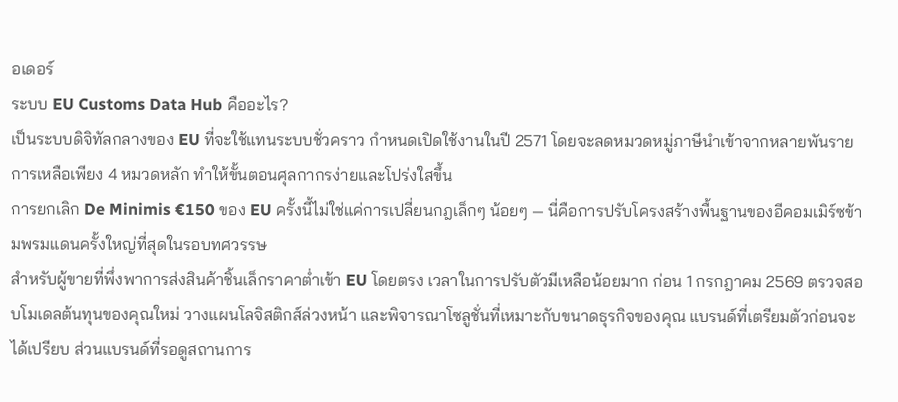อเดอร์
ระบบ EU Customs Data Hub คืออะไร?
เป็นระบบดิจิทัลกลางของ EU ที่จะใช้แทนระบบชั่วคราว กำหนดเปิดใช้งานในปี 2571 โดยจะลดหมวดหมู่ภาษีนำเข้าจากหลายพันรายการเหลือเพียง 4 หมวดหลัก ทำให้ขั้นตอนศุลกากรง่ายและโปร่งใสขึ้น
การยกเลิก De Minimis €150 ของ EU ครั้งนี้ไม่ใช่แค่การเปลี่ยนกฎเล็กๆ น้อยๆ — นี่คือการปรับโครงสร้างพื้นฐานของอีคอมเมิร์ซข้ามพรมแดนครั้งใหญ่ที่สุดในรอบทศวรรษ
สำหรับผู้ขายที่พึ่งพาการส่งสินค้าชิ้นเล็กราคาต่ำเข้า EU โดยตรง เวลาในการปรับตัวมีเหลือน้อยมาก ก่อน 1 กรกฎาคม 2569 ตรวจสอบโมเดลต้นทุนของคุณใหม่ วางแผนโลจิสติกส์ล่วงหน้า และพิจารณาโซลูชั่นที่เหมาะกับขนาดธุรกิจของคุณ แบรนด์ที่เตรียมตัวก่อนจะได้เปรียบ ส่วนแบรนด์ที่รอดูสถานการ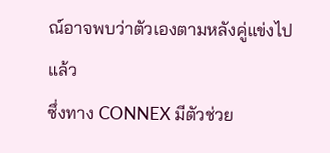ณ์อาจพบว่าตัวเองตามหลังคู่แข่งไปแล้ว
ซึ่งทาง CONNEX มีตัวช่วย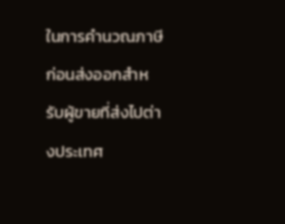ในการคำนวณภาษีก่อนส่งออกสำหรับผู้ขายที่ส่งไปต่างประเทศ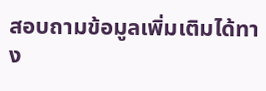สอบถามข้อมูลเพิ่มเติมได้ทาง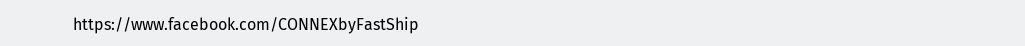https://www.facebook.com/CONNEXbyFastShip